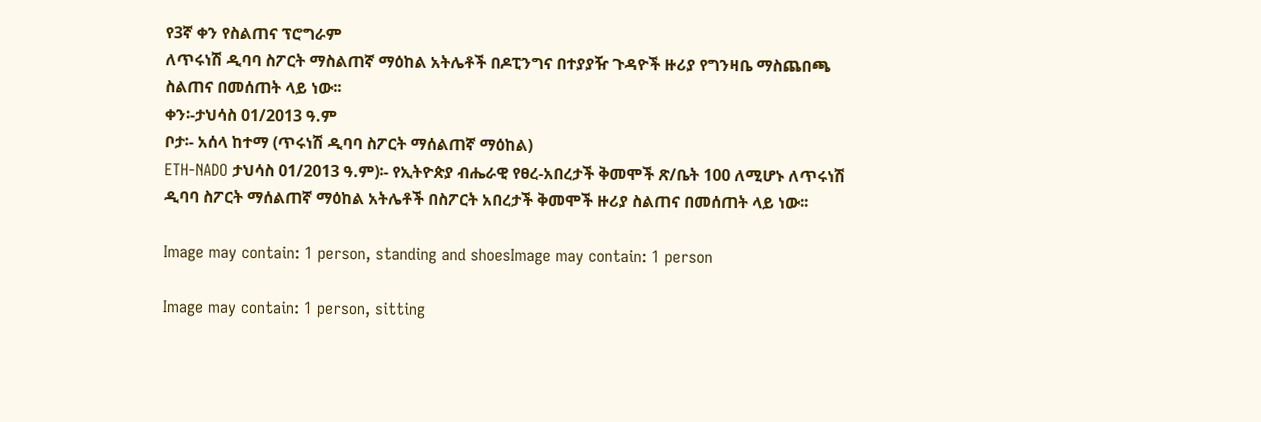የ3ኛ ቀን የስልጠና ፕሮግራም
ለጥሩነሽ ዲባባ ስፖርት ማስልጠኛ ማዕከል አትሌቶች በዶፒንግና በተያያዥ ጉዳዮች ዙሪያ የግንዛቤ ማስጨበጫ ስልጠና በመሰጠት ላይ ነው፡፡
ቀን፡-ታህሳስ 01/2013 ዓ.ም
ቦታ፡- አሰላ ከተማ (ጥሩነሽ ዲባባ ስፖርት ማሰልጠኛ ማዕከል)
ETH-NADO ታህሳስ 01/2013 ዓ.ም)፡- የኢትዮጵያ ብሔራዊ የፀረ-አበረታች ቅመሞች ጽ/ቤት 100 ለሚሆኑ ለጥሩነሽ ዲባባ ስፖርት ማሰልጠኛ ማዕከል አትሌቶች በስፖርት አበረታች ቅመሞች ዙሪያ ስልጠና በመሰጠት ላይ ነው፡፡

Image may contain: 1 person, standing and shoesImage may contain: 1 person

Image may contain: 1 person, sitting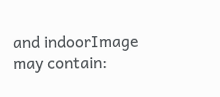and indoorImage may contain: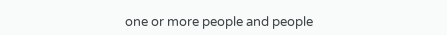one or more people and people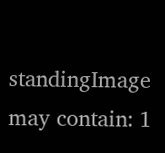standingImage may contain: 1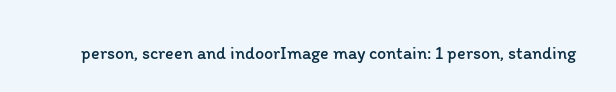person, screen and indoorImage may contain: 1 person, standing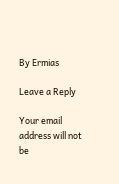By Ermias

Leave a Reply

Your email address will not be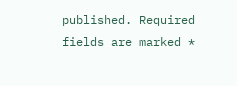published. Required fields are marked *